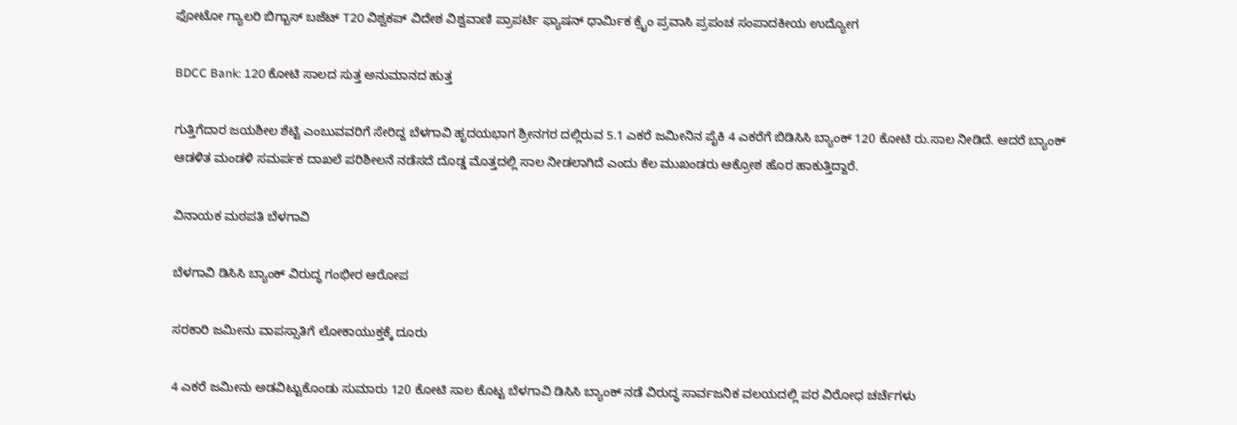ಫೋಟೋ ಗ್ಯಾಲರಿ ಬಿಗ್ಬಾಸ್ ಬಜೆಟ್ T20 ವಿಶ್ವಕಪ್ ವಿದೇಶ ವಿಶ್ವವಾಣಿ ಪ್ರಾಪರ್ಟಿ ಫ್ಯಾಷನ್ ಧಾರ್ಮಿಕ ಕ್ರೈಂ ಪ್ರವಾಸಿ ಪ್ರಪಂಚ ಸಂಪಾದಕೀಯ ಉದ್ಯೋಗ

BDCC Bank: 120 ಕೋಟಿ ಸಾಲದ ಸುತ್ತ ಅನುಮಾನದ ಹುತ್ತ

ಗುತ್ತಿಗೆದಾರ ಜಯಶೀಲ ಶೆಟ್ಟಿ ಎಂಬುವವರಿಗೆ ಸೇರಿದ್ದ ಬೆಳಗಾವಿ ಹೃದಯಭಾಗ ಶ್ರೀನಗರ ದಲ್ಲಿರುವ 5.1 ಎಕರೆ ಜಮೀನಿನ ಪೈಕಿ 4 ಎಕರೆಗೆ ಬಿಡಿಸಿಸಿ ಬ್ಯಾಂಕ್ 120 ಕೋಟಿ ರು.ಸಾಲ ನೀಡಿದೆ. ಆದರೆ ಬ್ಯಾಂಕ್ ಆಡಳಿತ ಮಂಡಳಿ ಸಮರ್ಪಕ ದಾಖಲೆ ಪರಿಶೀಲನೆ ನಡೆಸದೆ ದೊಡ್ಡ ಮೊತ್ತದಲ್ಲಿ ಸಾಲ ನೀಡಲಾಗಿದೆ ಎಂದು ಕೆಲ ಮುಖಂಡರು ಆಕ್ರೋಶ ಹೊರ ಹಾಕುತ್ತಿದ್ದಾರೆ.

ವಿನಾಯಕ ಮಠಪತಿ ಬೆಳಗಾವಿ

ಬೆಳಗಾವಿ ಡಿಸಿಸಿ ಬ್ಯಾಂಕ್ ವಿರುದ್ಧ ಗಂಭೀರ ಆರೋಪ

ಸರಕಾರಿ ಜಮೀನು ವಾಪಸ್ಸಾತಿಗೆ ಲೋಕಾಯುಕ್ತಕ್ಕೆ ದೂರು

4 ಎಕರೆ ಜಮೀನು ಅಡವಿಟ್ಟುಕೊಂಡು ಸುಮಾರು 120 ಕೋಟಿ ಸಾಲ ಕೊಟ್ಟ ಬೆಳಗಾವಿ ಡಿಸಿಸಿ ಬ್ಯಾಂಕ್ ನಡೆ ವಿರುದ್ಧ ಸಾರ್ವಜನಿಕ ವಲಯದಲ್ಲಿ ಪರ ವಿರೋಧ ಚರ್ಚೆಗಳು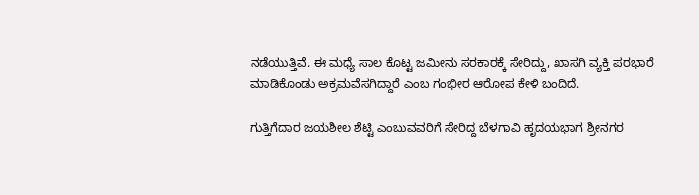ನಡೆಯುತ್ತಿವೆ. ಈ ಮಧ್ಯೆ ಸಾಲ ಕೊಟ್ಟ ಜಮೀನು ಸರಕಾರಕ್ಕೆ ಸೇರಿದ್ದು, ಖಾಸಗಿ ವ್ಯಕ್ತಿ ಪರಭಾರೆ ಮಾಡಿಕೊಂಡು ಅಕ್ರಮವೆಸಗಿದ್ದಾರೆ ಎಂಬ ಗಂಭೀರ ಆರೋಪ ಕೇಳಿ ಬಂದಿದೆ.

ಗುತ್ತಿಗೆದಾರ ಜಯಶೀಲ ಶೆಟ್ಟಿ ಎಂಬುವವರಿಗೆ ಸೇರಿದ್ದ ಬೆಳಗಾವಿ ಹೃದಯಭಾಗ ಶ್ರೀನಗರ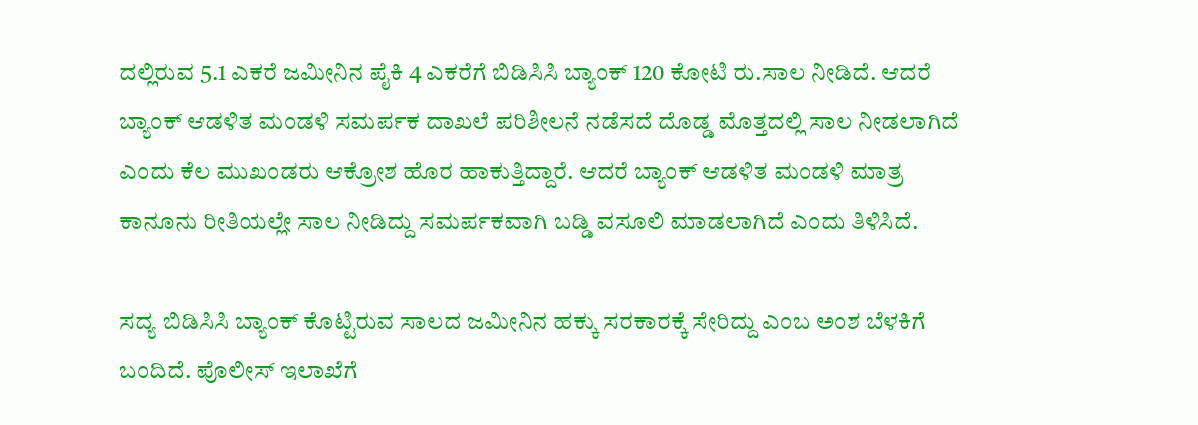ದಲ್ಲಿರುವ 5.1 ಎಕರೆ ಜಮೀನಿನ ಪೈಕಿ 4 ಎಕರೆಗೆ ಬಿಡಿಸಿಸಿ ಬ್ಯಾಂಕ್ 120 ಕೋಟಿ ರು.ಸಾಲ ನೀಡಿದೆ. ಆದರೆ ಬ್ಯಾಂಕ್ ಆಡಳಿತ ಮಂಡಳಿ ಸಮರ್ಪಕ ದಾಖಲೆ ಪರಿಶೀಲನೆ ನಡೆಸದೆ ದೊಡ್ಡ ಮೊತ್ತದಲ್ಲಿ ಸಾಲ ನೀಡಲಾಗಿದೆ ಎಂದು ಕೆಲ ಮುಖಂಡರು ಆಕ್ರೋಶ ಹೊರ ಹಾಕುತ್ತಿದ್ದಾರೆ. ಆದರೆ ಬ್ಯಾಂಕ್ ಆಡಳಿತ ಮಂಡಳಿ ಮಾತ್ರ ಕಾನೂನು ರೀತಿಯಲ್ಲೇ ಸಾಲ ನೀಡಿದ್ದು ಸಮರ್ಪಕವಾಗಿ ಬಡ್ಡಿ ವಸೂಲಿ ಮಾಡಲಾಗಿದೆ ಎಂದು ತಿಳಿಸಿದೆ.

ಸದ್ಯ ಬಿಡಿಸಿಸಿ ಬ್ಯಾಂಕ್ ಕೊಟ್ಟಿರುವ ಸಾಲದ ಜಮೀನಿನ ಹಕ್ಕು ಸರಕಾರಕ್ಕೆ ಸೇರಿದ್ದು ಎಂಬ ಅಂಶ ಬೆಳಕಿಗೆ ಬಂದಿದೆ. ಪೊಲೀಸ್ ಇಲಾಖೆಗೆ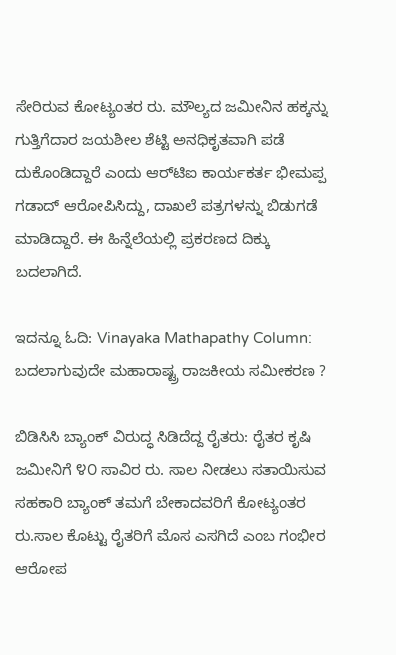ಸೇರಿರುವ ಕೋಟ್ಯಂತರ ರು. ಮೌಲ್ಯದ ಜಮೀನಿನ ಹಕ್ಕನ್ನು ಗುತ್ತಿಗೆದಾರ ಜಯಶೀಲ ಶೆಟ್ಟಿ ಅನಧಿಕೃತವಾಗಿ ಪಡೆ ದುಕೊಂಡಿದ್ದಾರೆ ಎಂದು ಆರ್‌ಟಿಐ ಕಾರ್ಯಕರ್ತ ಭೀಮಪ್ಪ ಗಡಾದ್ ಆರೋಪಿಸಿದ್ದು, ದಾಖಲೆ ಪತ್ರಗಳನ್ನು ಬಿಡುಗಡೆ ಮಾಡಿದ್ದಾರೆ. ಈ ಹಿನ್ನೆಲೆಯಲ್ಲಿ ಪ್ರಕರಣದ ದಿಕ್ಕು ಬದಲಾಗಿದೆ.

ಇದನ್ನೂ ಓದಿ: Vinayaka Mathapathy Column: ಬದಲಾಗುವುದೇ ಮಹಾರಾಷ್ಟ್ರ ರಾಜಕೀಯ ಸಮೀಕರಣ ?

ಬಿಡಿಸಿಸಿ ಬ್ಯಾಂಕ್ ವಿರುದ್ಧ ಸಿಡಿದೆದ್ದ ರೈತರು: ರೈತರ ಕೃಷಿ ಜಮೀನಿಗೆ ೪೦ ಸಾವಿರ ರು. ಸಾಲ ನೀಡಲು ಸತಾಯಿಸುವ ಸಹಕಾರಿ ಬ್ಯಾಂಕ್ ತಮಗೆ ಬೇಕಾದವರಿಗೆ ಕೋಟ್ಯಂತರ ರು.ಸಾಲ ಕೊಟ್ಟು ರೈತರಿಗೆ ಮೊಸ ಎಸಗಿದೆ ಎಂಬ ಗಂಭೀರ ಆರೋಪ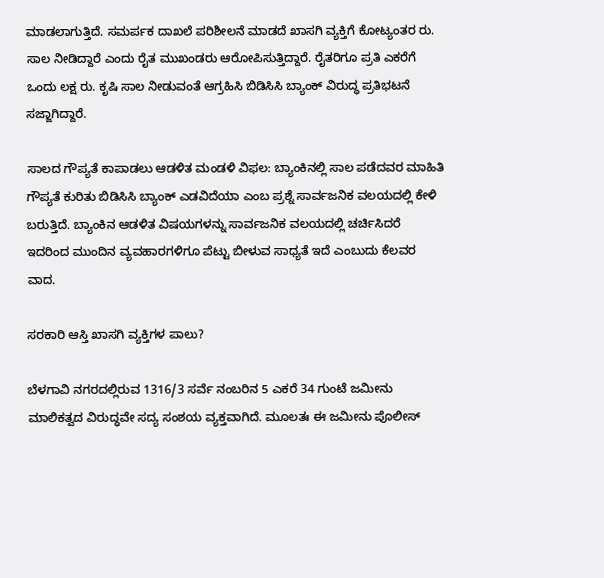ಮಾಡಲಾಗುತ್ತಿದೆ. ಸಮರ್ಪಕ ದಾಖಲೆ ಪರಿಶೀಲನೆ ಮಾಡದೆ ಖಾಸಗಿ ವ್ಯಕ್ತಿಗೆ ಕೋಟ್ಯಂತರ ರು. ಸಾಲ ನೀಡಿದ್ದಾರೆ ಎಂದು ರೈತ ಮುಖಂಡರು ಆರೋಪಿಸುತ್ತಿದ್ದಾರೆ. ರೈತರಿಗೂ ಪ್ರತಿ ಎಕರೆಗೆ ಒಂದು ಲಕ್ಷ ರು. ಕೃಷಿ ಸಾಲ ನೀಡುವಂತೆ ಆಗ್ರಹಿಸಿ ಬಿಡಿಸಿಸಿ ಬ್ಯಾಂಕ್ ವಿರುದ್ಧ ಪ್ರತಿಭಟನೆ ಸಜ್ಜಾಗಿದ್ದಾರೆ.

ಸಾಲದ ಗೌಪ್ಯತೆ ಕಾಪಾಡಲು ಆಡಳಿತ ಮಂಡಳಿ ವಿಫಲ: ಬ್ಯಾಂಕಿನಲ್ಲಿ ಸಾಲ ಪಡೆದವರ ಮಾಹಿತಿ ಗೌಪ್ಯತೆ ಕುರಿತು ಬಿಡಿಸಿಸಿ ಬ್ಯಾಂಕ್ ಎಡವಿದೆಯಾ ಎಂಬ ಪ್ರಶ್ನೆ ಸಾರ್ವಜನಿಕ ವಲಯದಲ್ಲಿ ಕೇಳಿ ಬರುತ್ತಿದೆ. ಬ್ಯಾಂಕಿನ ಆಡಳಿತ ವಿಷಯಗಳನ್ನು ಸಾರ್ವಜನಿಕ ವಲಯದಲ್ಲಿ ಚರ್ಚಿಸಿದರೆ ಇದರಿಂದ ಮುಂದಿನ ವ್ಯವಹಾರಗಳಿಗೂ ಪೆಟ್ಟು ಬೀಳುವ ಸಾಧ್ಯತೆ ಇದೆ ಎಂಬುದು ಕೆಲವರ ವಾದ.

ಸರಕಾರಿ ಆಸ್ತಿ ಖಾಸಗಿ ವ್ಯಕ್ತಿಗಳ ಪಾಲು?

ಬೆಳಗಾವಿ ನಗರದಲ್ಲಿರುವ 1316/3 ಸರ್ವೆ ನಂಬರಿನ 5 ಎಕರೆ 34 ಗುಂಟೆ ಜಮೀನು ಮಾಲಿಕತ್ವದ ವಿರುದ್ಧವೇ ಸದ್ಯ ಸಂಶಯ ವ್ಯಕ್ತವಾಗಿದೆ. ಮೂಲತಃ ಈ ಜಮೀನು ಪೊಲೀಸ್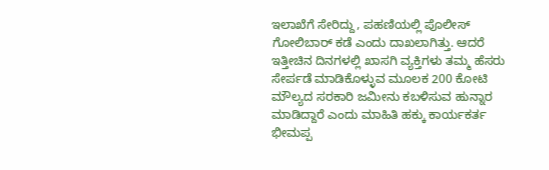ಇಲಾಖೆಗೆ ಸೇರಿದ್ದು, ಪಹಣಿಯಲ್ಲಿ ಪೊಲೀಸ್ ಗೋಲಿಬಾರ್ ಕಡೆ ಎಂದು ದಾಖಲಾಗಿತ್ತು. ಆದರೆ ಇತ್ತೀಚಿನ ದಿನಗಳಲ್ಲಿ ಖಾಸಗಿ ವ್ಯಕ್ತಿಗಳು ತಮ್ಮ ಹೆಸರು ಸೇರ್ಪಡೆ ಮಾಡಿಕೊಳ್ಳುವ ಮೂಲಕ 200 ಕೋಟಿ ಮೌಲ್ಯದ ಸರಕಾರಿ ಜಮೀನು ಕಬಳಿಸುವ ಹುನ್ನಾರ ಮಾಡಿದ್ದಾರೆ ಎಂದು ಮಾಹಿತಿ ಹಕ್ಕು ಕಾರ್ಯಕರ್ತ ಭೀಮಪ್ಪ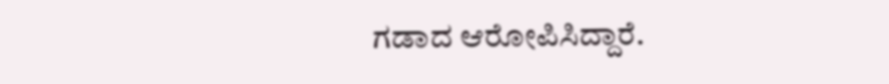ಗಡಾದ ಆರೋಪಿಸಿದ್ದಾರೆ.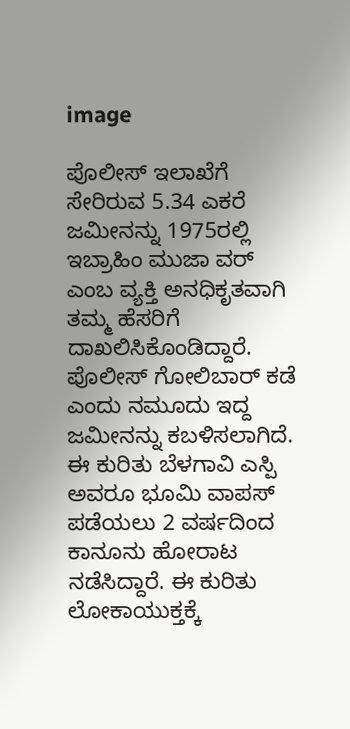image

ಪೊಲೀಸ್ ಇಲಾಖೆಗೆ ಸೇರಿರುವ 5.34 ಎಕರೆ ಜಮೀನನ್ನು 1975ರಲ್ಲಿ ಇಬ್ರಾಹಿಂ ಮುಜಾ ವರ್ ಎಂಬ ವ್ಯಕ್ತಿ ಅನಧಿಕೃತವಾಗಿ ತಮ್ಮ ಹೆಸರಿಗೆ ದಾಖಲಿಸಿಕೊಂಡಿದ್ದಾರೆ. ಪೊಲೀಸ್ ಗೋಲಿಬಾರ್ ಕಡೆ ಎಂದು ನಮೂದು ಇದ್ದ ಜಮೀನನ್ನು ಕಬಳಿಸಲಾಗಿದೆ. ಈ ಕುರಿತು ಬೆಳಗಾವಿ ಎಸ್ಪಿ ಅವರೂ ಭೂಮಿ ವಾಪಸ್ ಪಡೆಯಲು 2 ವರ್ಷದಿಂದ ಕಾನೂನು ಹೋರಾಟ ನಡೆಸಿದ್ದಾರೆ. ಈ ಕುರಿತು ಲೋಕಾಯುಕ್ತಕ್ಕೆ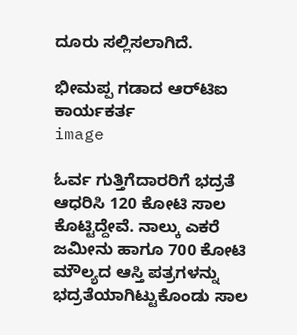ದೂರು ಸಲ್ಲಿಸಲಾಗಿದೆ.

ಭೀಮಪ್ಪ ಗಡಾದ ಆರ್‌ಟಿಐ ಕಾರ್ಯಕರ್ತ
image

ಓರ್ವ ಗುತ್ತಿಗೆದಾರರಿಗೆ ಭದ್ರತೆ ಆಧರಿಸಿ 120 ಕೋಟಿ ಸಾಲ ಕೊಟ್ಟಿದ್ದೇವೆ. ನಾಲ್ಕು ಎಕರೆ ಜಮೀನು ಹಾಗೂ 700 ಕೋಟಿ ಮೌಲ್ಯದ ಆಸ್ತಿ ಪತ್ರಗಳನ್ನು ಭದ್ರತೆಯಾಗಿಟ್ಟುಕೊಂಡು ಸಾಲ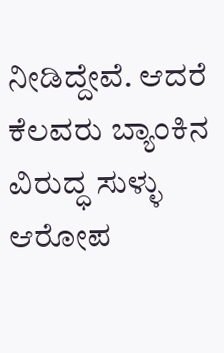ನೀಡಿದ್ದೇವೆ. ಆದರೆ ಕೆಲವರು ಬ್ಯಾಂಕಿನ ವಿರುದ್ಧ ಸುಳ್ಳು ಆರೋಪ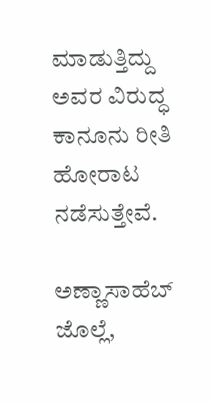ಮಾಡುತ್ತಿದ್ದು ಅವರ ವಿರುದ್ಧ ಕಾನೂನು ರೀತಿ ಹೋರಾಟ ನಡೆಸುತ್ತೇವೆ.

ಅಣ್ಣಾಸಾಹೆಬ್ ಜೊಲ್ಲೆ,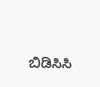ಬಿಡಿಸಿಸಿ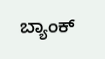ಬ್ಯಾಂಕ್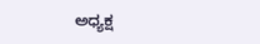ಅಧ್ಯಕ್ಷ